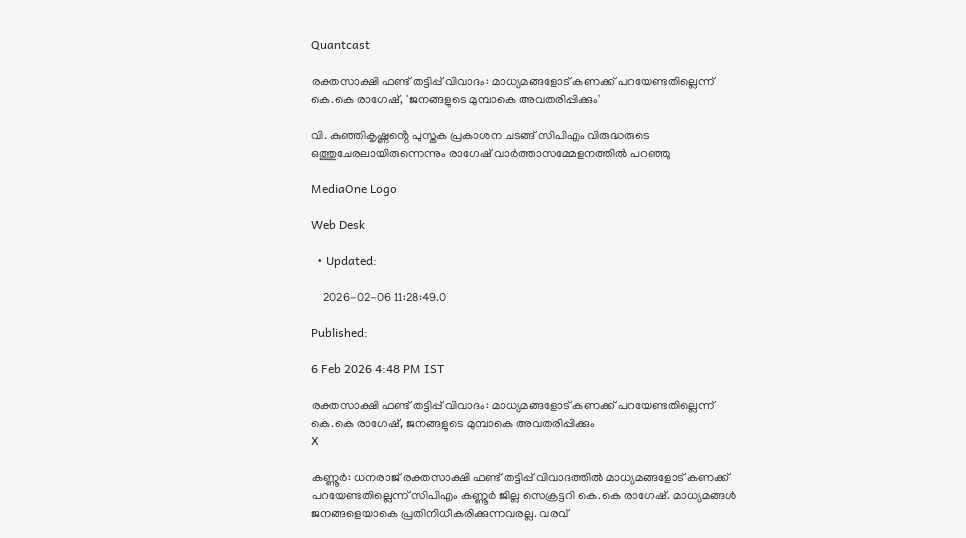Quantcast

രക്തസാക്ഷി ഫണ്ട് തട്ടിപ്പ് വിവാദം: മാധ്യമങ്ങളോട് കണക്ക് പറയേണ്ടതില്ലെന്ന് കെ.കെ രാഗേഷ്, 'ജനങ്ങളുടെ മുമ്പാകെ അവതരിപ്പിക്കും'

വി. കുഞ്ഞികൃഷ്ണൻ്റെ പുസ്തക പ്രകാശന ചടങ്ങ് സിപിഎം വിരുദ്ധരുടെ ഒത്തുചേരലായിരുന്നെന്നും രാഗേഷ് വാര്‍ത്താസമ്മേളനത്തില്‍ പറഞ്ഞു

MediaOne Logo

Web Desk

  • Updated:

    2026-02-06 11:28:49.0

Published:

6 Feb 2026 4:48 PM IST

രക്തസാക്ഷി ഫണ്ട് തട്ടിപ്പ് വിവാദം: മാധ്യമങ്ങളോട് കണക്ക് പറയേണ്ടതില്ലെന്ന് കെ.കെ രാഗേഷ്, ജനങ്ങളുടെ മുമ്പാകെ അവതരിപ്പിക്കും
X

കണ്ണൂര്‍: ധനരാജ് രക്തസാക്ഷി ഫണ്ട് തട്ടിപ്പ് വിവാദത്തില്‍ മാധ്യമങ്ങളോട് കണക്ക് പറയേണ്ടതില്ലെന്ന് സിപിഎം കണ്ണൂര്‍ ജില്ല സെക്രട്ടറി കെ.കെ രാഗേഷ്. മാധ്യമങ്ങള്‍ ജനങ്ങളെയാകെ പ്രതിനിധീകരിക്കുന്നവരല്ല. വരവ്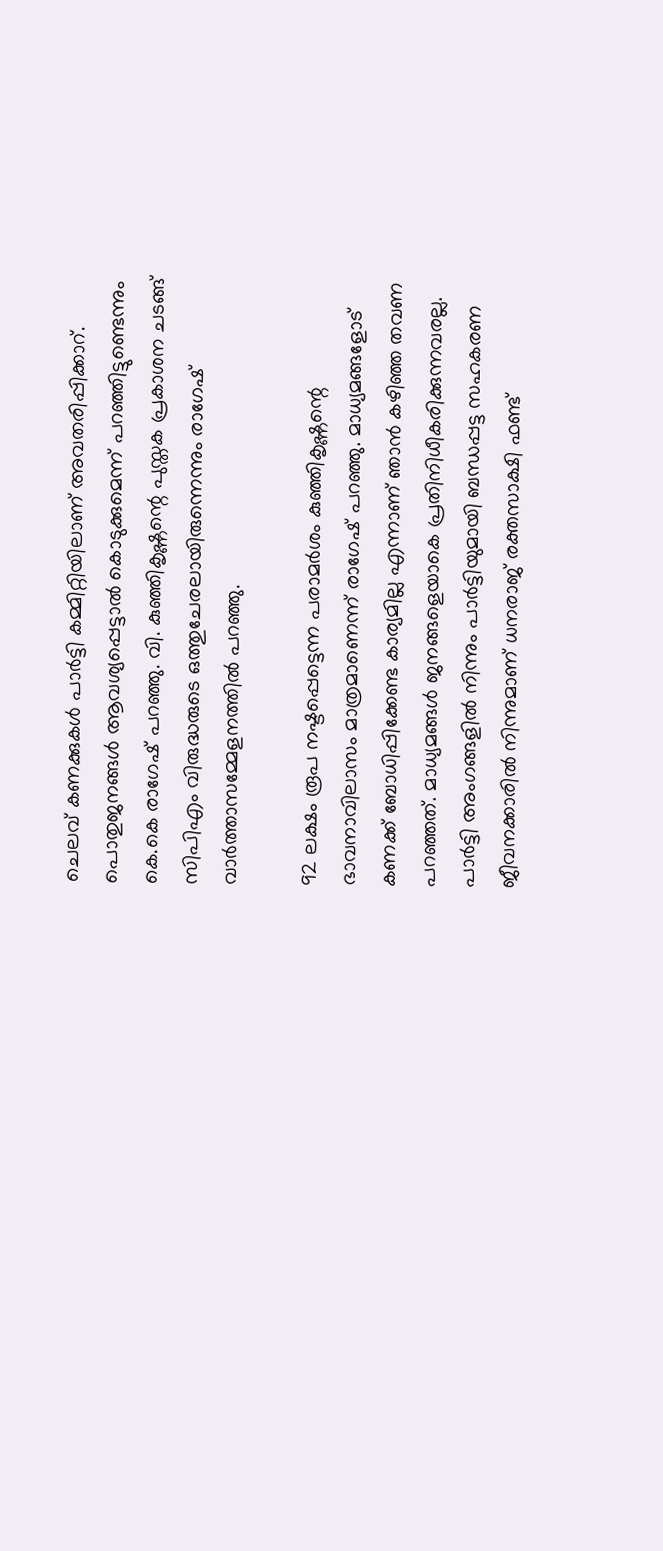ചെലവ് കണക്കുകള്‍ പാര്‍ട്ടി കമ്മിറ്റിയിലാണ് അവതരിപ്പിക്കാറ്. പൊതുജനങ്ങള്‍ ആവശ്യപ്പെട്ടാല്‍ കൊടുക്കുമെന്ന് പറഞ്ഞിട്ടുണ്ടെന്നും കെ.കെ രാഗേഷ് പറഞ്ഞു. വി. കുഞ്ഞികൃഷ്ണന്റെ പുസ്തക പ്രകാശന ചടങ്ങ് സിപിഎം വിരുദ്ധരുടെ ഒത്തുചേരലായിരുന്നെന്നും രാഗേഷ് വാര്‍ത്താസമ്മേളനത്തില്‍ പറഞ്ഞു.

92 ലക്ഷം രൂപ നഷ്ടപ്പെട്ടെന്ന പരാമര്‍ശം കുഞ്ഞികൃഷ്ണന്റെ ഭാവനാവിലാസം മാത്രമാണെന്ന് രാഗേഷ് പറഞ്ഞു. മാധ്യമങ്ങളോട് കണക്ക് ബോധിപ്പിക്കേണ്ട കാര്യമില്ല എന്നാണ് ഞാന്‍ കഴിഞ്ഞ തവണ പറഞ്ഞത്. മാധ്യമങ്ങള്‍ ജനങ്ങളെയാകെ പ്രതിനിധീകരിക്കുന്നവരല്ല. പാര്‍ട്ടി അംഗങ്ങളില്‍ നിന്നും പാര്‍ട്ടിയുമായി ബന്ധപ്പട്ട സഹകരണ ജീവനക്കാരില്‍ നിന്നുമാണ് ധനരാജ് രക്തസാക്ഷി ഫണ്ട്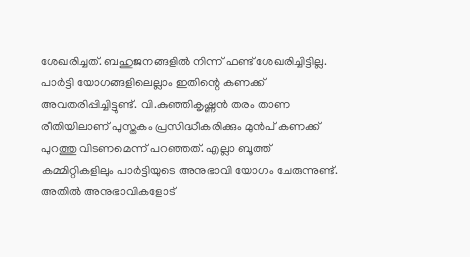ശേഖരിച്ചത്. ബഹുജനങ്ങളില്‍ നിന്ന് ഫണ്ട് ശേഖരിച്ചിട്ടില്ല. പാര്‍ട്ടി യോഗങ്ങളിലെല്ലാം ഇതിന്റെ കണക്ക് അവതരിപ്പിച്ചിട്ടുണ്ട്. വി.കുഞ്ഞികൃഷ്ണന്‍ തരം താണ രീതിയിലാണ് പുസ്തകം പ്രസിദ്ധീകരിക്കും മുന്‍പ് കണക്ക് പുറത്തു വിടണമെന്ന് പറഞ്ഞത്. എല്ലാ ബൂത്ത് കമ്മിറ്റികളിലും പാര്‍ട്ടിയുടെ അനുഭാവി യോഗം ചേരുന്നുണ്ട്. അതില്‍ അനുഭാവികളോട്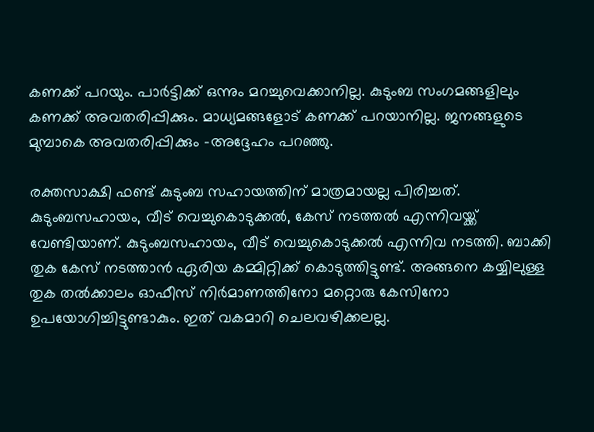കണക്ക് പറയും. പാര്‍ട്ടിക്ക് ഒന്നും മറച്ചുവെക്കാനില്ല. കുടുംബ സംഗമങ്ങളിലും കണക്ക് അവതരിപ്പിക്കും. മാധ്യമങ്ങളോട് കണക്ക് പറയാനില്ല. ജനങ്ങളുടെ മുമ്പാകെ അവതരിപ്പിക്കും -അദ്ദേഹം പറഞ്ഞു.

രക്തസാക്ഷി ഫണ്ട് കുടുംബ സഹായത്തിന് മാത്രമായല്ല പിരിച്ചത്. കുടുംബസഹായം, വീട് വെച്ചുകൊടുക്കല്‍, കേസ് നടത്തല്‍ എന്നിവയ്ക്ക് വേണ്ടിയാണ്. കുടുംബസഹായം, വീട് വെച്ചുകൊടുക്കല്‍ എന്നിവ നടത്തി. ബാക്കി തുക കേസ് നടത്താന്‍ ഏരിയ കമ്മിറ്റിക്ക് കൊടുത്തിട്ടുണ്ട്. അങ്ങനെ കയ്യിലുള്ള തുക തല്‍ക്കാലം ഓഫീസ് നിര്‍മാണത്തിനോ മറ്റൊരു കേസിനോ ഉപയോഗിച്ചിട്ടുണ്ടാകും. ഇത് വകമാറി ചെലവഴിക്കലല്ല.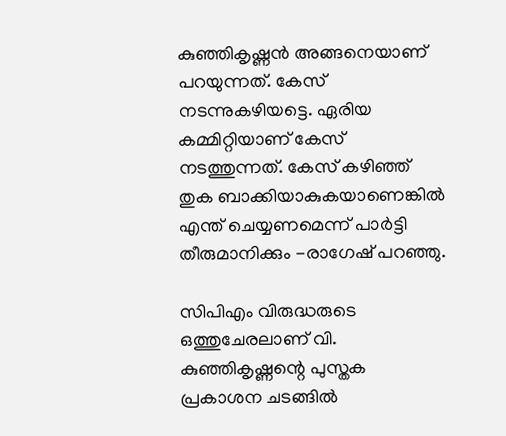കുഞ്ഞികൃഷ്ണന്‍ അങ്ങനെയാണ് പറയുന്നത്. കേസ് നടന്നുകഴിയട്ടെ. ഏരിയ കമ്മിറ്റിയാണ് കേസ് നടത്തുന്നത്. കേസ് കഴിഞ്ഞ് തുക ബാക്കിയാകുകയാണെങ്കില്‍ എന്ത് ചെയ്യണമെന്ന് പാര്‍ട്ടി തീരുമാനിക്കും -രാഗേഷ് പറഞ്ഞു.

സിപിഎം വിരുദ്ധരുടെ ഒത്തുചേരലാണ് വി. കുഞ്ഞികൃഷ്ണന്റെ പുസ്തക പ്രകാശന ചടങ്ങില്‍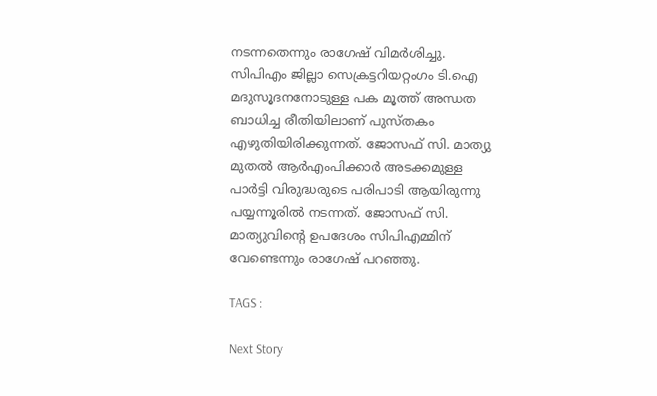നടന്നതെന്നും രാഗേഷ് വിമര്‍ശിച്ചു. സിപിഎം ജില്ലാ സെക്രട്ടറിയറ്റംഗം ടി.ഐ മദുസൂദനനോടുള്ള പക മൂത്ത് അന്ധത ബാധിച്ച രീതിയിലാണ് പുസ്തകം എഴുതിയിരിക്കുന്നത്. ജോസഫ് സി. മാത്യു മുതല്‍ ആര്‍എംപിക്കാര്‍ അടക്കമുള്ള പാര്‍ട്ടി വിരുദ്ധരുടെ പരിപാടി ആയിരുന്നു പയ്യന്നൂരില്‍ നടന്നത്. ജോസഫ് സി. മാത്യുവിന്റെ ഉപദേശം സിപിഎമ്മിന് വേണ്ടെന്നും രാഗേഷ് പറഞ്ഞു.

TAGS :

Next Story